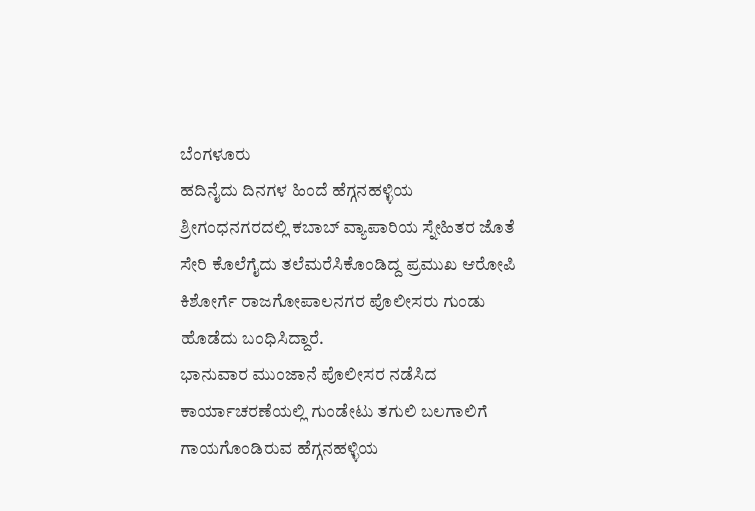ಬೆಂಗಳೂರು
ಹದಿನೈದು ದಿನಗಳ ಹಿಂದೆ ಹೆಗ್ಗನಹಳ್ಳಿಯ ಶ್ರೀಗಂಧನಗರದಲ್ಲಿ ಕಬಾಬ್ ವ್ಯಾಪಾರಿಯ ಸ್ನೇಹಿತರ ಜೊತೆ ಸೇರಿ ಕೊಲೆಗೈದು ತಲೆಮರೆಸಿಕೊಂಡಿದ್ದ ಪ್ರಮುಖ ಆರೋಪಿ ಕಿಶೋರ್ಗೆ ರಾಜಗೋಪಾಲನಗರ ಪೊಲೀಸರು ಗುಂಡು ಹೊಡೆದು ಬಂಧಿಸಿದ್ದಾರೆ.
ಭಾನುವಾರ ಮುಂಜಾನೆ ಪೊಲೀಸರ ನಡೆಸಿದ ಕಾರ್ಯಾಚರಣೆಯಲ್ಲಿ ಗುಂಡೇಟು ತಗುಲಿ ಬಲಗಾಲಿಗೆ ಗಾಯಗೊಂಡಿರುವ ಹೆಗ್ಗನಹಳ್ಳಿಯ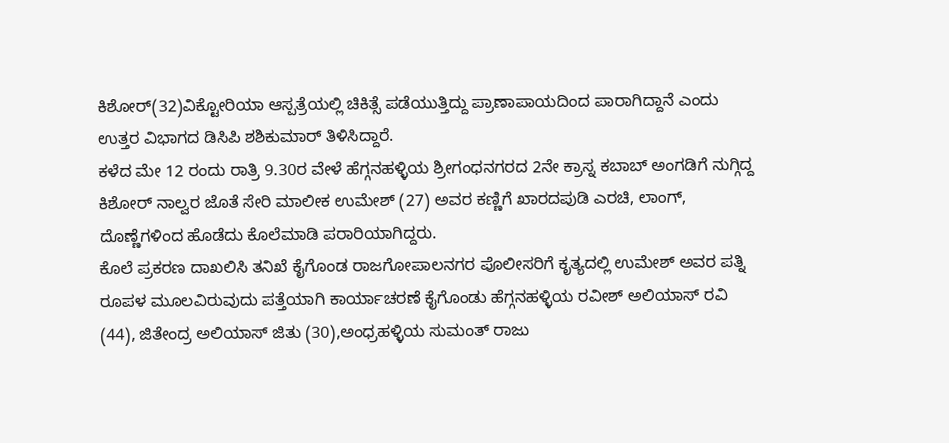ಕಿಶೋರ್(32)ವಿಕ್ಟೋರಿಯಾ ಆಸ್ಪತ್ರೆಯಲ್ಲಿ ಚಿಕಿತ್ಸೆ ಪಡೆಯುತ್ತಿದ್ದು ಪ್ರಾಣಾಪಾಯದಿಂದ ಪಾರಾಗಿದ್ದಾನೆ ಎಂದು ಉತ್ತರ ವಿಭಾಗದ ಡಿಸಿಪಿ ಶಶಿಕುಮಾರ್ ತಿಳಿಸಿದ್ದಾರೆ.
ಕಳೆದ ಮೇ 12 ರಂದು ರಾತ್ರಿ 9.30ರ ವೇಳೆ ಹೆಗ್ಗನಹಳ್ಳಿಯ ಶ್ರೀಗಂಧನಗರದ 2ನೇ ಕ್ರಾಸ್ನ ಕಬಾಬ್ ಅಂಗಡಿಗೆ ನುಗ್ಗಿದ್ದ ಕಿಶೋರ್ ನಾಲ್ವರ ಜೊತೆ ಸೇರಿ ಮಾಲೀಕ ಉಮೇಶ್ (27) ಅವರ ಕಣ್ಣಿಗೆ ಖಾರದಪುಡಿ ಎರಚಿ, ಲಾಂಗ್, ದೊಣ್ಣೆಗಳಿಂದ ಹೊಡೆದು ಕೊಲೆಮಾಡಿ ಪರಾರಿಯಾಗಿದ್ದರು.
ಕೊಲೆ ಪ್ರಕರಣ ದಾಖಲಿಸಿ ತನಿಖೆ ಕೈಗೊಂಡ ರಾಜಗೋಪಾಲನಗರ ಪೊಲೀಸರಿಗೆ ಕೃತ್ಯದಲ್ಲಿ ಉಮೇಶ್ ಅವರ ಪತ್ನಿ ರೂಪಳ ಮೂಲವಿರುವುದು ಪತ್ತೆಯಾಗಿ ಕಾರ್ಯಾಚರಣೆ ಕೈಗೊಂಡು ಹೆಗ್ಗನಹಳ್ಳಿಯ ರವೀಶ್ ಅಲಿಯಾಸ್ ರವಿ (44), ಜಿತೇಂದ್ರ ಅಲಿಯಾಸ್ ಜಿತು (30),ಅಂಧ್ರಹಳ್ಳಿಯ ಸುಮಂತ್ ರಾಜು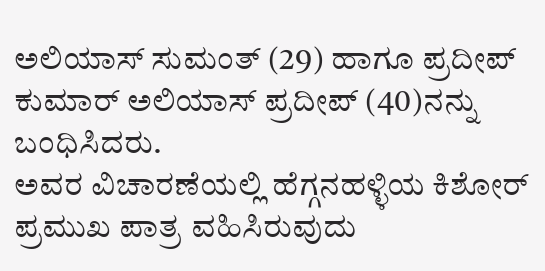ಅಲಿಯಾಸ್ ಸುಮಂತ್ (29) ಹಾಗೂ ಪ್ರದೀಪ್ ಕುಮಾರ್ ಅಲಿಯಾಸ್ ಪ್ರದೀಪ್ (40)ನನ್ನು ಬಂಧಿಸಿದರು.
ಅವರ ವಿಚಾರಣೆಯಲ್ಲಿ ಹೆಗ್ಗನಹಳ್ಳಿಯ ಕಿಶೋರ್ ಪ್ರಮುಖ ಪಾತ್ರ ವಹಿಸಿರುವುದು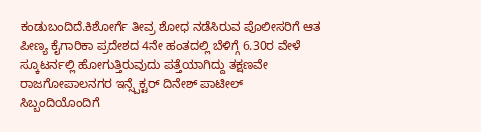ಕಂಡುಬಂದಿದೆ.ಕಿಶೋರ್ಗೆ ತೀವ್ರ ಶೋಧ ನಡೆಸಿರುವ ಪೊಲೀಸರಿಗೆ ಆತ ಪೀಣ್ಯ ಕೈಗಾರಿಕಾ ಪ್ರದೇಶದ 4ನೇ ಹಂತದಲ್ಲಿ ಬೆಳಿಗ್ಗೆ 6.30ರ ವೇಳೆ ಸ್ಕೂಟರ್ನಲ್ಲಿ ಹೋಗುತ್ತಿರುವುದು ಪತ್ತೆಯಾಗಿದ್ದು ತಕ್ಷಣವೇ ರಾಜಗೋಪಾಲನಗರ ಇನ್ಸ್ಪೆಕ್ಟರ್ ದಿನೇಶ್ ಪಾಟೀಲ್ ಸಿಬ್ಬಂದಿಯೊಂದಿಗೆ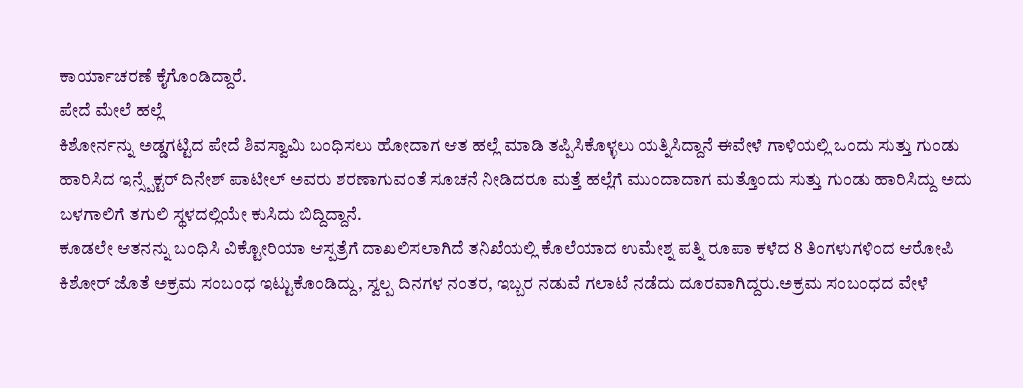ಕಾರ್ಯಾಚರಣೆ ಕೈಗೊಂಡಿದ್ದಾರೆ.
ಪೇದೆ ಮೇಲೆ ಹಲ್ಲೆ
ಕಿಶೋರ್ನನ್ನು ಅಡ್ಡಗಟ್ಟಿದ ಪೇದೆ ಶಿವಸ್ವಾಮಿ ಬಂಧಿಸಲು ಹೋದಾಗ ಆತ ಹಲ್ಲೆ ಮಾಡಿ ತಪ್ಪಿಸಿಕೊಳ್ಳಲು ಯತ್ನಿಸಿದ್ದಾನೆ ಈವೇಳೆ ಗಾಳಿಯಲ್ಲಿ ಒಂದು ಸುತ್ತು ಗುಂಡು ಹಾರಿಸಿದ ಇನ್ಸ್ಪೆಕ್ಟರ್ ದಿನೇಶ್ ಪಾಟೀಲ್ ಅವರು ಶರಣಾಗುವಂತೆ ಸೂಚನೆ ನೀಡಿದರೂ ಮತ್ತೆ ಹಲ್ಲೆಗೆ ಮುಂದಾದಾಗ ಮತ್ತೊಂದು ಸುತ್ತು ಗುಂಡು ಹಾರಿಸಿದ್ದು ಅದು ಬಳಗಾಲಿಗೆ ತಗುಲಿ ಸ್ಥಳದಲ್ಲಿಯೇ ಕುಸಿದು ಬಿದ್ದಿದ್ದಾನೆ.
ಕೂಡಲೇ ಆತನನ್ನು ಬಂಧಿಸಿ ವಿಕ್ಟೋರಿಯಾ ಆಸ್ಪತ್ರೆಗೆ ದಾಖಲಿಸಲಾಗಿದೆ ತನಿಖೆಯಲ್ಲಿ ಕೊಲೆಯಾದ ಉಮೇಶ್ನ ಪತ್ನಿ ರೂಪಾ ಕಳೆದ 8 ತಿಂಗಳುಗಳಿಂದ ಆರೋಪಿ ಕಿಶೋರ್ ಜೊತೆ ಅಕ್ರಮ ಸಂಬಂಧ ಇಟ್ಟುಕೊಂಡಿದ್ದು, ಸ್ವಲ್ಪ ದಿನಗಳ ನಂತರ, ಇಬ್ಬರ ನಡುವೆ ಗಲಾಟೆ ನಡೆದು ದೂರವಾಗಿದ್ದರು.ಅಕ್ರಮ ಸಂಬಂಧದ ವೇಳೆ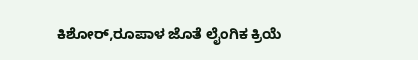ಕಿಶೋರ್,ರೂಪಾಳ ಜೊತೆ ಲೈಂಗಿಕ ಕ್ರಿಯೆ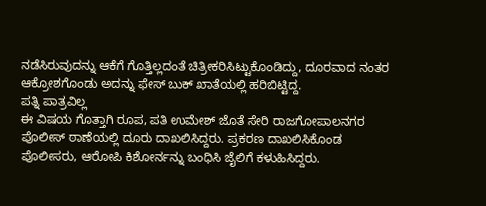ನಡೆಸಿರುವುದನ್ನು ಆಕೆಗೆ ಗೊತ್ತಿಲ್ಲದಂತೆ ಚಿತ್ರೀಕರಿಸಿಟ್ಟುಕೊಂಡಿದ್ದು, ದೂರವಾದ ನಂತರ ಆಕ್ರೋಶಗೊಂಡು ಅದನ್ನು ಫೇಸ್ ಬುಕ್ ಖಾತೆಯಲ್ಲಿ ಹರಿಬಿಟ್ಟಿದ್ದ.
ಪತ್ನಿ ಪಾತ್ರವಿಲ್ಲ
ಈ ವಿಷಯ ಗೊತ್ತಾಗಿ ರೂಪ, ಪತಿ ಉಮೇಶ್ ಜೊತೆ ಸೇರಿ ರಾಜಗೋಪಾಲನಗರ ಪೊಲೀಸ್ ಠಾಣೆಯಲ್ಲಿ ದೂರು ದಾಖಲಿಸಿದ್ದರು. ಪ್ರಕರಣ ದಾಖಲಿಸಿಕೊಂಡ ಪೊಲೀಸರು, ಆರೋಪಿ ಕಿಶೋರ್ನನ್ನು ಬಂಧಿಸಿ ಜೈಲಿಗೆ ಕಳುಹಿಸಿದ್ದರು.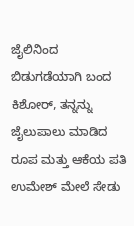ಜೈಲಿನಿಂದ ಬಿಡುಗಡೆಯಾಗಿ ಬಂದ ಕಿಶೋರ್, ತನ್ನನ್ನು ಜೈಲುಪಾಲು ಮಾಡಿದ ರೂಪ ಮತ್ತು ಆಕೆಯ ಪತಿ ಉಮೇಶ್ ಮೇಲೆ ಸೇಡು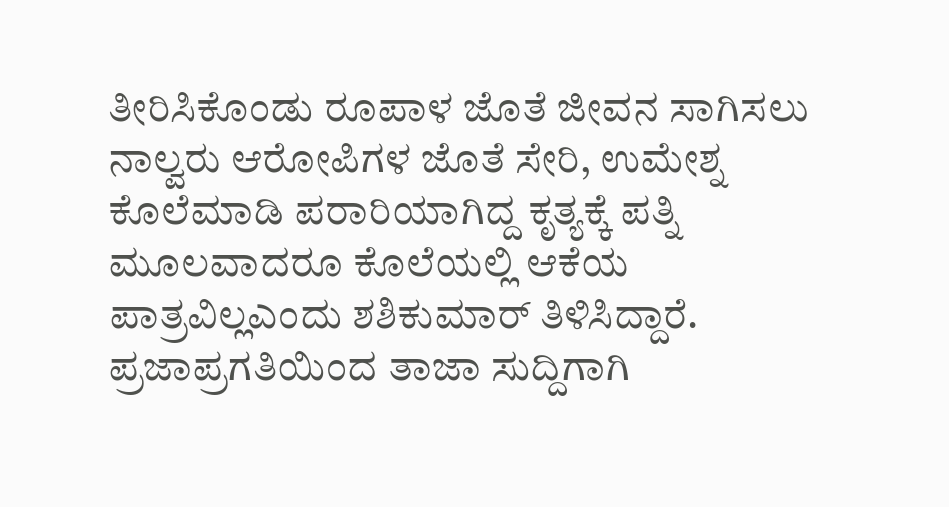ತೀರಿಸಿಕೊಂಡು ರೂಪಾಳ ಜೊತೆ ಜೀವನ ಸಾಗಿಸಲು ನಾಲ್ವರು ಆರೋಪಿಗಳ ಜೊತೆ ಸೇರಿ, ಉಮೇಶ್ನ ಕೊಲೆಮಾಡಿ ಪರಾರಿಯಾಗಿದ್ದ ಕೃತ್ಯಕ್ಕೆ ಪತ್ನಿ ಮೂಲವಾದರೂ ಕೊಲೆಯಲ್ಲಿ ಆಕೆಯ ಪಾತ್ರವಿಲ್ಲಎಂದು ಶಶಿಕುಮಾರ್ ತಿಳಿಸಿದ್ದಾರೆ.
ಪ್ರಜಾಪ್ರಗತಿಯಿಂದ ತಾಜಾ ಸುದ್ದಿಗಾಗಿ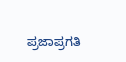ಪ್ರಜಾಪ್ರಗತಿ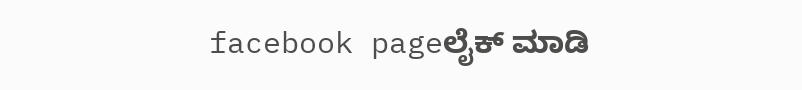facebook pageಲೈಕ್ ಮಾಡಿ